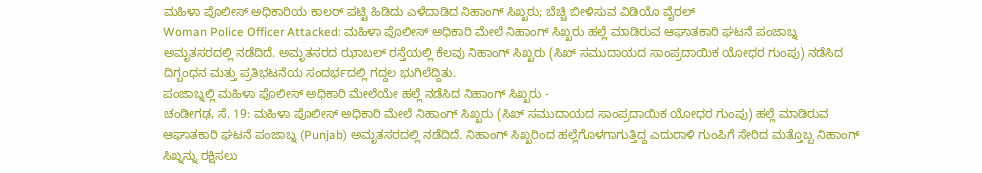ಮಹಿಳಾ ಪೊಲೀಸ್ ಅಧಿಕಾರಿಯ ಕಾಲರ್ ಪಟ್ಟಿ ಹಿಡಿದು ಎಳೆದಾಡಿದ ನಿಹಾಂಗ್ ಸಿಖ್ಖರು; ಬೆಚ್ಚಿ ಬೀಳಿಸುವ ವಿಡಿಯೊ ವೈರಲ್
Woman Police Officer Attacked: ಮಹಿಳಾ ಪೊಲೀಸ್ ಅಧಿಕಾರಿ ಮೇಲೆ ನಿಹಾಂಗ್ ಸಿಖ್ಖರು ಹಲ್ಲೆ ಮಾಡಿರುವ ಆಘಾತಕಾರಿ ಘಟನೆ ಪಂಜಾಬ್ನ ಅಮೃತಸರದಲ್ಲಿ ನಡೆದಿದೆ. ಅಮೃತಸರದ ಝಾಬಲ್ ರಸ್ತೆಯಲ್ಲಿ ಕೆಲವು ನಿಹಾಂಗ್ ಸಿಖ್ಖರು (ಸಿಖ್ ಸಮುದಾಯದ ಸಾಂಪ್ರದಾಯಿಕ ಯೋಧರ ಗುಂಪು) ನಡೆಸಿದ ದಿಗ್ಬಂಧನ ಮತ್ತು ಪ್ರತಿಭಟನೆಯ ಸಂದರ್ಭದಲ್ಲಿ ಗದ್ದಲ ಭುಗಿಲೆದ್ದಿತು.
ಪಂಜಾಬ್ನಲ್ಲಿ ಮಹಿಳಾ ಪೊಲೀಸ್ ಅಧಿಕಾರಿ ಮೇಲೆಯೇ ಹಲ್ಲೆ ನಡೆಸಿದ ನಿಹಾಂಗ್ ಸಿಖ್ಖರು -
ಚಂಡೀಗಢ, ಸೆ. 19: ಮಹಿಳಾ ಪೊಲೀಸ್ ಅಧಿಕಾರಿ ಮೇಲೆ ನಿಹಾಂಗ್ ಸಿಖ್ಖರು (ಸಿಖ್ ಸಮುದಾಯದ ಸಾಂಪ್ರದಾಯಿಕ ಯೋಧರ ಗುಂಪು) ಹಲ್ಲೆ ಮಾಡಿರುವ ಆಘಾತಕಾರಿ ಘಟನೆ ಪಂಜಾಬ್ನ (Punjab) ಅಮೃತಸರದಲ್ಲಿ ನಡೆದಿದೆ. ನಿಹಾಂಗ್ ಸಿಖ್ಖರಿಂದ ಹಲ್ಲೆಗೊಳಗಾಗುತ್ತಿದ್ದ ಎದುರಾಳಿ ಗುಂಪಿಗೆ ಸೇರಿದ ಮತ್ತೊಬ್ಬ ನಿಹಾಂಗ್ ಸಿಖ್ನನ್ನು ರಕ್ಷಿಸಲು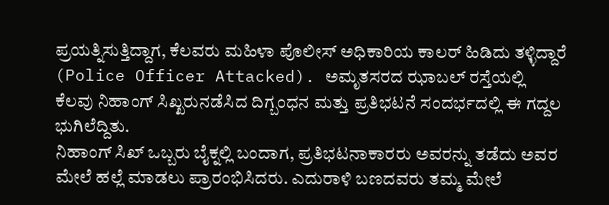ಪ್ರಯತ್ನಿಸುತ್ತಿದ್ದಾಗ, ಕೆಲವರು ಮಹಿಳಾ ಪೊಲೀಸ್ ಅಧಿಕಾರಿಯ ಕಾಲರ್ ಹಿಡಿದು ತಳ್ಳಿದ್ದಾರೆ (Police Officer Attacked). ಅಮೃತಸರದ ಝಾಬಲ್ ರಸ್ತೆಯಲ್ಲಿ ಕೆಲವು ನಿಹಾಂಗ್ ಸಿಖ್ಖರುನಡೆಸಿದ ದಿಗ್ಬಂಧನ ಮತ್ತು ಪ್ರತಿಭಟನೆ ಸಂದರ್ಭದಲ್ಲಿ ಈ ಗದ್ದಲ ಭುಗಿಲೆದ್ದಿತು.
ನಿಹಾಂಗ್ ಸಿಖ್ ಒಬ್ಬರು ಬೈಕ್ನಲ್ಲಿ ಬಂದಾಗ, ಪ್ರತಿಭಟನಾಕಾರರು ಅವರನ್ನು ತಡೆದು ಅವರ ಮೇಲೆ ಹಲ್ಲೆ ಮಾಡಲು ಪ್ರಾರಂಭಿಸಿದರು. ಎದುರಾಳಿ ಬಣದವರು ತಮ್ಮ ಮೇಲೆ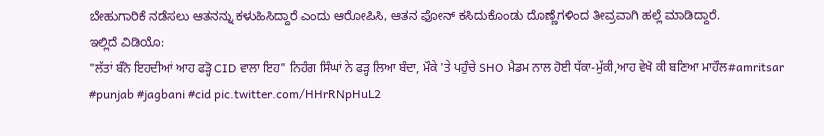ಬೇಹುಗಾರಿಕೆ ನಡೆಸಲು ಆತನನ್ನು ಕಳುಹಿಸಿದ್ದಾರೆ ಎಂದು ಆರೋಪಿಸಿ, ಆತನ ಫೋನ್ ಕಸಿದುಕೊಂಡು ದೊಣ್ಣೆಗಳಿಂದ ತೀವ್ರವಾಗಿ ಹಲ್ಲೆ ಮಾಡಿದ್ದಾರೆ.
ಇಲ್ಲಿದೆ ವಿಡಿಯೊ:
"ਲੱਤਾਂ ਬੰਨੋ ਇਹਦੀਆਂ ਆਹ ਫੜ੍ਹੋ CID ਵਾਲਾ ਇਹ" ਨਿਹੰਗ ਸਿੰਘਾਂ ਨੇ ਫੜ੍ਹ ਲਿਆ ਬੰਦਾ, ਮੌਕੇ 'ਤੇ ਪਹੁੰਚੇ SHO ਮੈਡਮ ਨਾਲ ਹੋਈ ਧੱਕਾ-ਮੁੱਕੀ,ਆਹ ਵੇਖੋ ਕੀ ਬਣਿਆ ਮਾਹੌਲ#amritsar #punjab #jagbani #cid pic.twitter.com/HHrRNpHuL2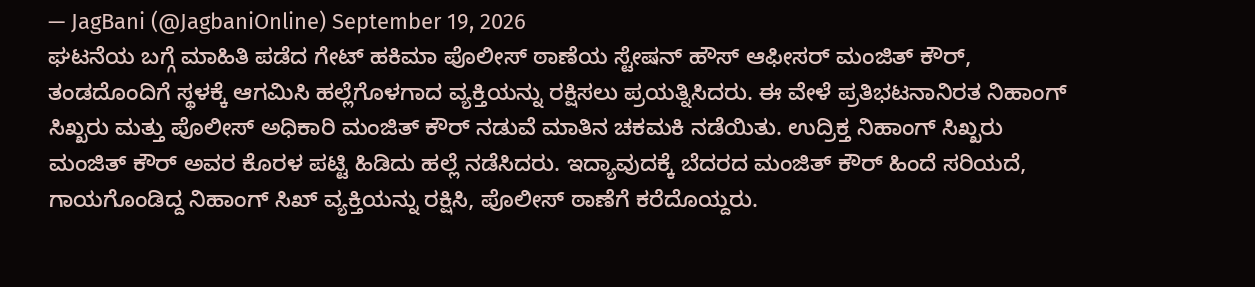— JagBani (@JagbaniOnline) September 19, 2026
ಘಟನೆಯ ಬಗ್ಗೆ ಮಾಹಿತಿ ಪಡೆದ ಗೇಟ್ ಹಕಿಮಾ ಪೊಲೀಸ್ ಠಾಣೆಯ ಸ್ಟೇಷನ್ ಹೌಸ್ ಆಫೀಸರ್ ಮಂಜಿತ್ ಕೌರ್, ತಂಡದೊಂದಿಗೆ ಸ್ಥಳಕ್ಕೆ ಆಗಮಿಸಿ ಹಲ್ಲೆಗೊಳಗಾದ ವ್ಯಕ್ತಿಯನ್ನು ರಕ್ಷಿಸಲು ಪ್ರಯತ್ನಿಸಿದರು. ಈ ವೇಳೆ ಪ್ರತಿಭಟನಾನಿರತ ನಿಹಾಂಗ್ ಸಿಖ್ಖರು ಮತ್ತು ಪೊಲೀಸ್ ಅಧಿಕಾರಿ ಮಂಜಿತ್ ಕೌರ್ ನಡುವೆ ಮಾತಿನ ಚಕಮಕಿ ನಡೆಯಿತು. ಉದ್ರಿಕ್ತ ನಿಹಾಂಗ್ ಸಿಖ್ಖರು ಮಂಜಿತ್ ಕೌರ್ ಅವರ ಕೊರಳ ಪಟ್ಟಿ ಹಿಡಿದು ಹಲ್ಲೆ ನಡೆಸಿದರು. ಇದ್ಯಾವುದಕ್ಕೆ ಬೆದರದ ಮಂಜಿತ್ ಕೌರ್ ಹಿಂದೆ ಸರಿಯದೆ, ಗಾಯಗೊಂಡಿದ್ದ ನಿಹಾಂಗ್ ಸಿಖ್ ವ್ಯಕ್ತಿಯನ್ನು ರಕ್ಷಿಸಿ, ಪೊಲೀಸ್ ಠಾಣೆಗೆ ಕರೆದೊಯ್ದರು.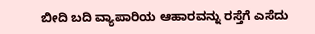ಬೀದಿ ಬದಿ ವ್ಯಾಪಾರಿಯ ಆಹಾರವನ್ನು ರಸ್ತೆಗೆ ಎಸೆದು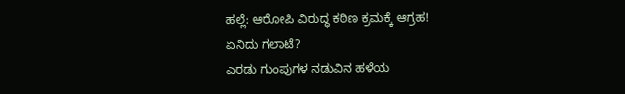ಹಲ್ಲೆ: ಆರೋಪಿ ವಿರುದ್ಧ ಕಠಿಣ ಕ್ರಮಕ್ಕೆ ಆಗ್ರಹ!
ಏನಿದು ಗಲಾಟೆ?
ಎರಡು ಗುಂಪುಗಳ ನಡುವಿನ ಹಳೆಯ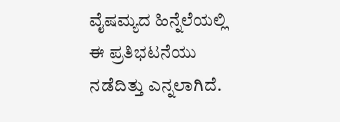ವೈಷಮ್ಯದ ಹಿನ್ನೆಲೆಯಲ್ಲಿ ಈ ಪ್ರತಿಭಟನೆಯು ನಡೆದಿತ್ತು ಎನ್ನಲಾಗಿದೆ.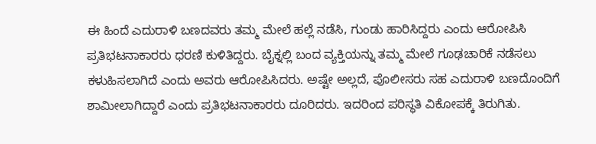ಈ ಹಿಂದೆ ಎದುರಾಳಿ ಬಣದವರು ತಮ್ಮ ಮೇಲೆ ಹಲ್ಲೆ ನಡೆಸಿ, ಗುಂಡು ಹಾರಿಸಿದ್ದರು ಎಂದು ಆರೋಪಿಸಿ ಪ್ರತಿಭಟನಾಕಾರರು ಧರಣಿ ಕುಳಿತಿದ್ದರು. ಬೈಕ್ನಲ್ಲಿ ಬಂದ ವ್ಯಕ್ತಿಯನ್ನು ತಮ್ಮ ಮೇಲೆ ಗೂಢಚಾರಿಕೆ ನಡೆಸಲು ಕಳುಹಿಸಲಾಗಿದೆ ಎಂದು ಅವರು ಆರೋಪಿಸಿದರು. ಅಷ್ಟೇ ಅಲ್ಲದೆ, ಪೊಲೀಸರು ಸಹ ಎದುರಾಳಿ ಬಣದೊಂದಿಗೆ ಶಾಮೀಲಾಗಿದ್ದಾರೆ ಎಂದು ಪ್ರತಿಭಟನಾಕಾರರು ದೂರಿದರು. ಇದರಿಂದ ಪರಿಸ್ಥತಿ ವಿಕೋಪಕ್ಕೆ ತಿರುಗಿತು.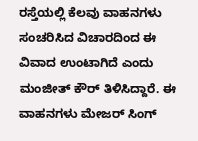ರಸ್ತೆಯಲ್ಲಿ ಕೆಲವು ವಾಹನಗಳು ಸಂಚರಿಸಿದ ವಿಚಾರದಿಂದ ಈ ವಿವಾದ ಉಂಟಾಗಿದೆ ಎಂದು ಮಂಜೀತ್ ಕೌರ್ ತಿಳಿಸಿದ್ದಾರೆ. ಈ ವಾಹನಗಳು ಮೇಜರ್ ಸಿಂಗ್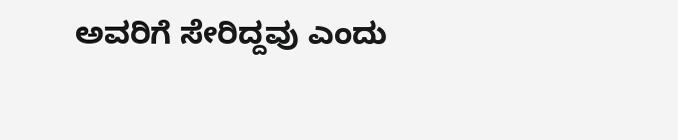ಅವರಿಗೆ ಸೇರಿದ್ದವು ಎಂದು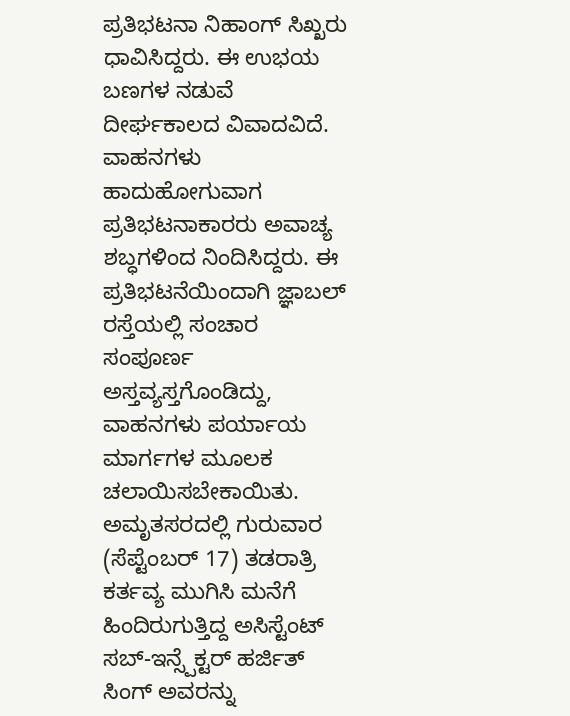ಪ್ರತಿಭಟನಾ ನಿಹಾಂಗ್ ಸಿಖ್ಖರು ಧಾವಿಸಿದ್ದರು. ಈ ಉಭಯ ಬಣಗಳ ನಡುವೆ ದೀರ್ಘಕಾಲದ ವಿವಾದವಿದೆ. ವಾಹನಗಳು ಹಾದುಹೋಗುವಾಗ ಪ್ರತಿಭಟನಾಕಾರರು ಅವಾಚ್ಯ ಶಬ್ಧಗಳಿಂದ ನಿಂದಿಸಿದ್ದರು. ಈ ಪ್ರತಿಭಟನೆಯಿಂದಾಗಿ ಜ್ಞಾಬಲ್ ರಸ್ತೆಯಲ್ಲಿ ಸಂಚಾರ ಸಂಪೂರ್ಣ ಅಸ್ತವ್ಯಸ್ತಗೊಂಡಿದ್ದು, ವಾಹನಗಳು ಪರ್ಯಾಯ ಮಾರ್ಗಗಳ ಮೂಲಕ ಚಲಾಯಿಸಬೇಕಾಯಿತು.
ಅಮೃತಸರದಲ್ಲಿ ಗುರುವಾರ (ಸೆಪ್ಟೆಂಬರ್ 17) ತಡರಾತ್ರಿ ಕರ್ತವ್ಯ ಮುಗಿಸಿ ಮನೆಗೆ ಹಿಂದಿರುಗುತ್ತಿದ್ದ ಅಸಿಸ್ಟೆಂಟ್ ಸಬ್-ಇನ್ಸ್ಪೆಕ್ಟರ್ ಹರ್ಜಿತ್ ಸಿಂಗ್ ಅವರನ್ನು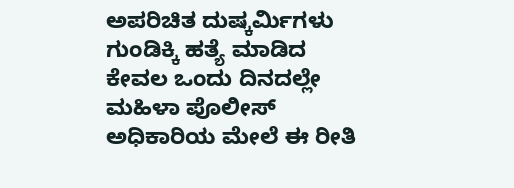ಅಪರಿಚಿತ ದುಷ್ಕರ್ಮಿಗಳು ಗುಂಡಿಕ್ಕಿ ಹತ್ಯೆ ಮಾಡಿದ ಕೇವಲ ಒಂದು ದಿನದಲ್ಲೇ ಮಹಿಳಾ ಪೊಲೀಸ್ ಅಧಿಕಾರಿಯ ಮೇಲೆ ಈ ರೀತಿ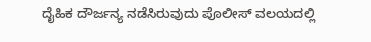ದೈಹಿಕ ದೌರ್ಜನ್ಯ ನಡೆಸಿರುವುದು ಪೊಲೀಸ್ ವಲಯದಲ್ಲಿ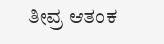ತೀವ್ರ ಆತಂಕ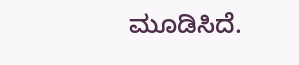ಮೂಡಿಸಿದೆ.